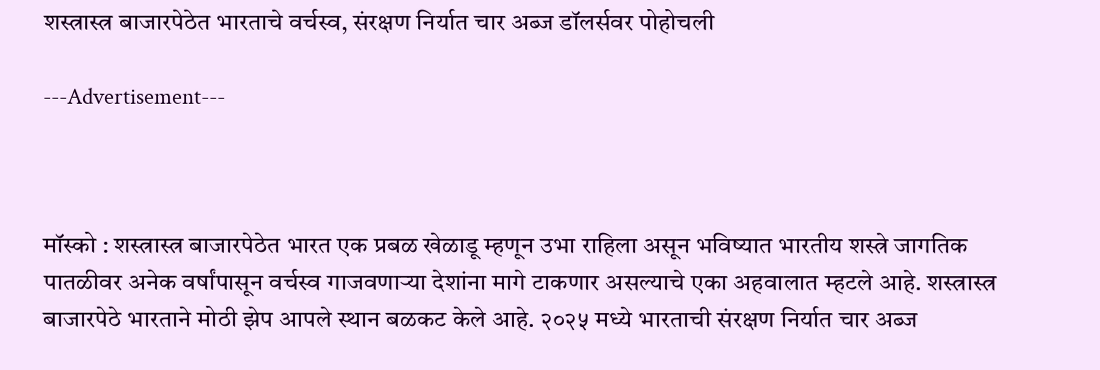शस्त्रास्त्र बाजारपेठेत भारताचे वर्चस्व, संरक्षण निर्यात चार अब्ज डॉलर्सवर पोहोचली

---Advertisement---



मॉस्को : शस्त्रास्त्र बाजारपेठेत भारत एक प्रबळ खेळाडू म्हणून उभा राहिला असून भविष्यात भारतीय शस्त्रे जागतिक
पातळीवर अनेक वर्षांपासून वर्चस्व गाजवणाऱ्या देशांना मागे टाकणार असल्याचे एका अहवालात म्हटले आहे. शस्त्रास्त्र बाजारपेठे भारताने मोठी झेप आपले स्थान बळकट केले आहे. २०२५ मध्ये भारताची संरक्षण निर्यात चार अब्ज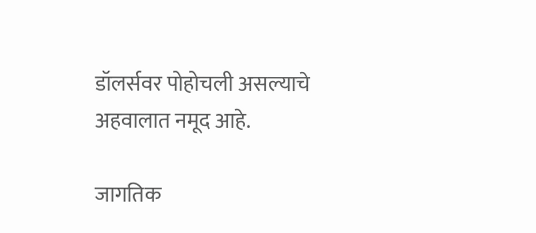डॉलर्सवर पोहोचली असल्याचे अहवालात नमूद आहे.

जागतिक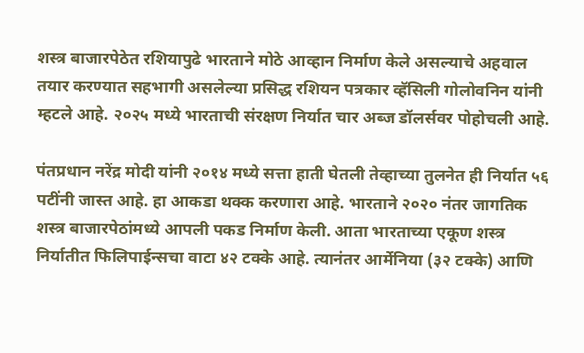शस्त्र बाजारपेठेत रशियापुढे भारताने मोठे आव्हान निर्माण केले असल्याचे अहवाल तयार करण्यात सहभागी असलेल्या प्रसिद्ध रशियन पत्रकार व्हॅसिली गोलोवनिन यांनी म्हटले आहे. २०२५ मध्ये भारताची संरक्षण निर्यात चार अब्ज डॉलर्सवर पोहोचली आहे.

पंतप्रधान नरेंद्र मोदी यांनी २०१४ मध्ये सत्ता हाती घेतली तेव्हाच्या तुलनेत ही निर्यात ५६ पटींनी जास्त आहे. हा आकडा थक्क करणारा आहे. भारताने २०२० नंतर जागतिक शस्त्र बाजारपेठांमध्ये आपली पकड निर्माण केली. आता भारताच्या एकूण शस्त्र निर्यातीत फिलिपाईन्सचा वाटा ४२ टक्के आहे. त्यानंतर आर्मेनिया (३२ टक्के) आणि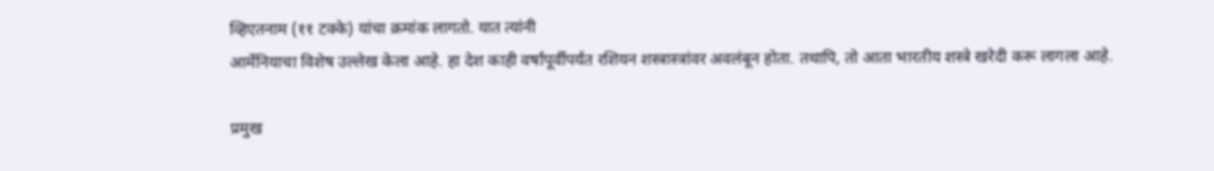व्हिएतनाम (११ टक्के) यांचा क्रमांक लागतो. यात त्यांनी
आर्मेनियाचा विशेष उल्लेख केला आहे. हा देश काही वर्षांपूर्वीपर्यंत रशियन शस्त्रास्त्रांवर अवलंबून होता. तथापि, तो आता भारतीय शस्त्रे खरेदी करू लागला आहे.

प्रमुख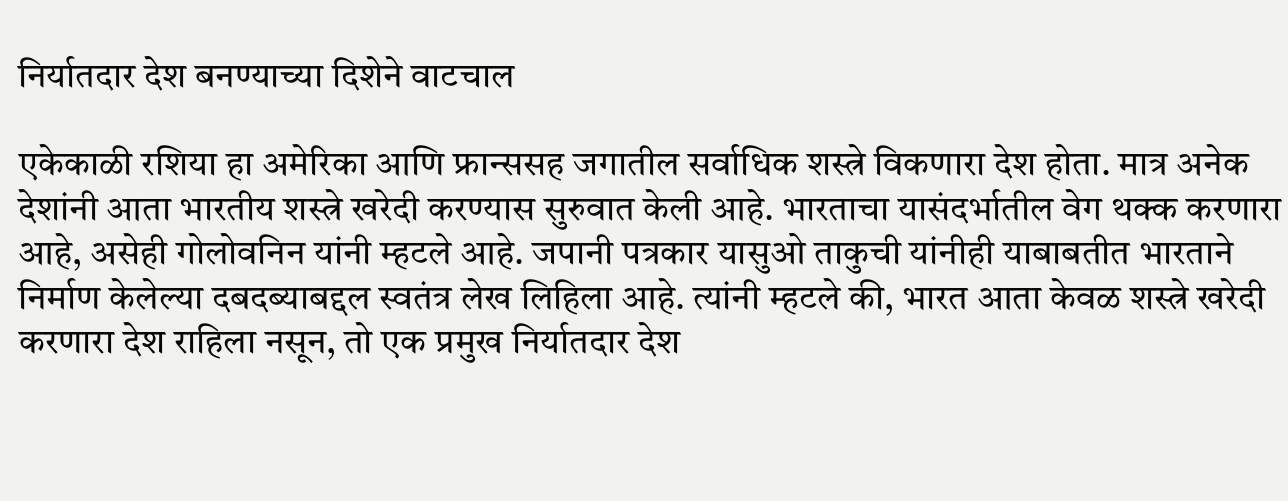निर्यातदार देश बनण्याच्या दिशेने वाटचाल

एकेकाळी रशिया हा अमेरिका आणि फ्रान्ससह जगातील सर्वाधिक शस्त्रे विकणारा देश होता. मात्र अनेक देशांनी आता भारतीय शस्त्रे खरेदी करण्यास सुरुवात केली आहे. भारताचा यासंदर्भातील वेग थक्क करणारा आहे, असेही गोलोवनिन यांनी म्हटले आहे. जपानी पत्रकार यासुओ ताकुची यांनीही याबाबतीत भारताने निर्माण केलेल्या दबदब्याबद्दल स्वतंत्र लेख लिहिला आहे. त्यांनी म्हटले की, भारत आता केवळ शस्त्रे खरेदी करणारा देश राहिला नसून, तो एक प्रमुख निर्यातदार देश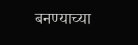बनण्याच्या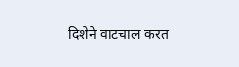दिशेने वाटचाल करत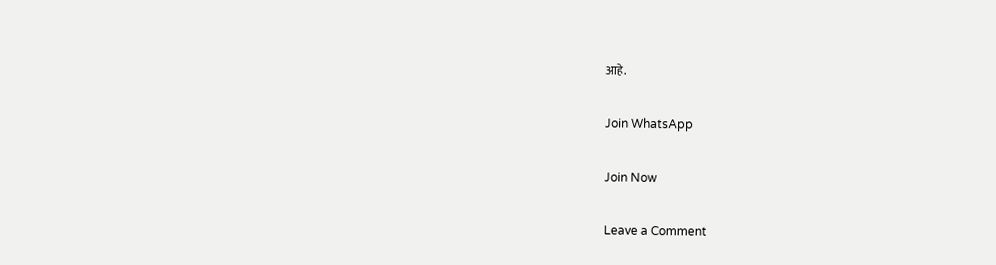आहे.

Join WhatsApp

Join Now

Leave a Comment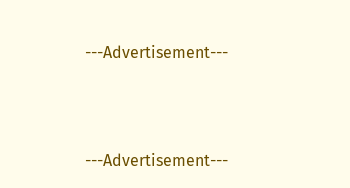---Advertisement---



---Advertisement---